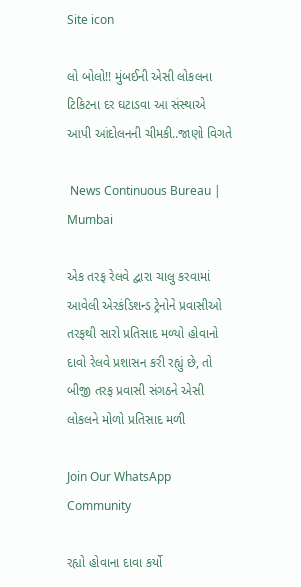Site icon

લો બોલો!! મુંબઈની એસી લોકલના ટિકિટના દર ઘટાડવા આ સંસ્થાએ આપી આંદોલનની ચીમકી..જાણો વિગતે

 News Continuous Bureau | Mumbai

એક તરફ રેલવે દ્વારા ચાલુ કરવામાં આવેલી એરકંડિશન્ડ ટ્રેનોને પ્રવાસીઓ તરફથી સારો પ્રતિસાદ મળ્યો હોવાનો દાવો રેલવે પ્રશાસન કરી રહ્યું છે, તો બીજી તરફ પ્રવાસી સંગઠને એસી લોકલને મોળો પ્રતિસાદ મળી

Join Our WhatsApp Community

રહ્યો હોવાના દાવા કર્યો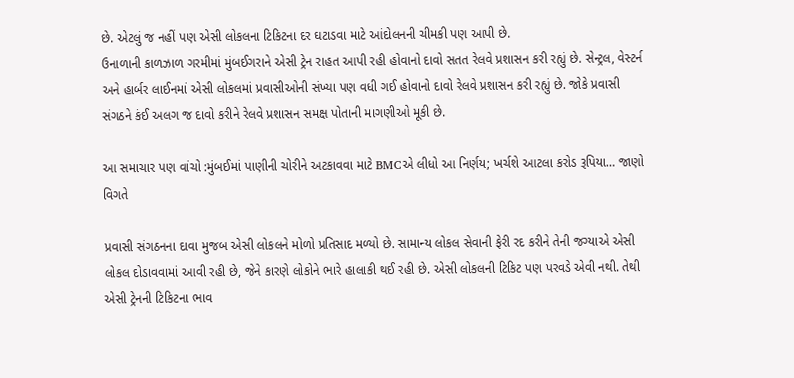છે. એટલું જ નહીં પણ એસી લોકલના ટિકિટના દર ઘટાડવા માટે આંદોલનની ચીમકી પણ આપી છે.
ઉનાળાની કાળઝાળ ગરમીમાં મુંબઈગરાને એસી ટ્રેન રાહત આપી રહી હોવાનો દાવો સતત રેલવે પ્રશાસન કરી રહ્યું છે. સેન્ટ્રલ, વેસ્ટર્ન અને હાર્બર લાઈનમાં એસી લોકલમાં પ્રવાસીઓની સંખ્યા પણ વધી ગઈ હોવાનો દાવો રેલવે પ્રશાસન કરી રહ્યું છે. જોકે પ્રવાસી સંગઠને કંઈ અલગ જ દાવો કરીને રેલવે પ્રશાસન સમક્ષ પોતાની માગણીઓ મૂકી છે.

આ સમાચાર પણ વાંચો :મુંબઈમાં પાણીની ચોરીને અટકાવવા માટે BMCએ લીધો આ નિર્ણય; ખર્ચશે આટલા કરોડ રૂપિયા… જાણો વિગતે

પ્રવાસી સંગઠનના દાવા મુજબ એસી લોકલને મોળો પ્રતિસાદ મળ્યો છે. સામાન્ય લોકલ સેવાની ફેરી રદ કરીને તેની જગ્યાએ એસી લોકલ દોડાવવામાં આવી રહી છે, જેને કારણે લોકોને ભારે હાલાકી થઈ રહી છે. એસી લોકલની ટિકિટ પણ પરવડે એવી નથી. તેથી એસી ટ્રેનની ટિકિટના ભાવ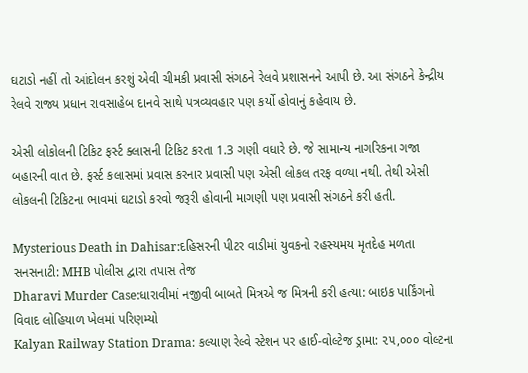ઘટાડો નહીં તો આંદોલન કરશું એવી ચીમકી પ્રવાસી સંગઠને રેલવે પ્રશાસનને આપી છે. આ સંગઠને કેન્દ્રીય રેલવે રાજ્ય પ્રધાન રાવસાહેબ દાનવે સાથે પત્રવ્યવહાર પણ કર્યો હોવાનું કહેવાય છે.

એસી લોકોલની ટિકિટ ફર્સ્ટ ક્લાસની ટિકિટ કરતા 1.3 ગણી વધારે છે. જે સામાન્ય નાગરિકના ગજા બહારની વાત છે. ફર્સ્ટ કલાસમાં પ્રવાસ કરનાર પ્રવાસી પણ એસી લોકલ તરફ વળ્યા નથી. તેથી એસી લોકલની ટિકિટના ભાવમાં ઘટાડો કરવો જરૂરી હોવાની માગણી પણ પ્રવાસી સંગઠને કરી હતી.

Mysterious Death in Dahisar:દહિસરની પીટર વાડીમાં યુવકનો રહસ્યમય મૃતદેહ મળતા સનસનાટી: MHB પોલીસ દ્વારા તપાસ તેજ
Dharavi Murder Case:ધારાવીમાં નજીવી બાબતે મિત્રએ જ મિત્રની કરી હત્યા: બાઇક પાર્કિંગનો વિવાદ લોહિયાળ ખેલમાં પરિણમ્યો
Kalyan Railway Station Drama: કલ્યાણ રેલ્વે સ્ટેશન પર હાઈ-વોલ્ટેજ ડ્રામા: ૨૫,૦૦૦ વોલ્ટના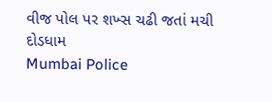વીજ પોલ પર શખ્સ ચઢી જતાં મચી દોડધામ
Mumbai Police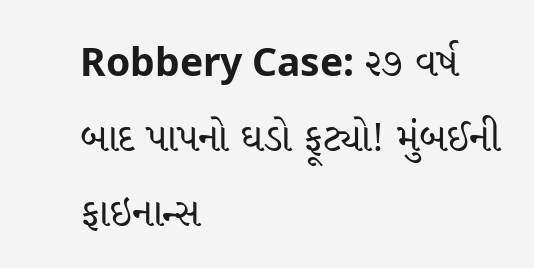Robbery Case: ૨૭ વર્ષ બાદ પાપનો ઘડો ફૂટ્યો! મુંબઈની ફાઇનાન્સ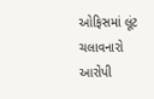ઓફિસમાં લૂંટ ચલાવનારો આરોપી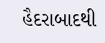હૈદરાબાદથી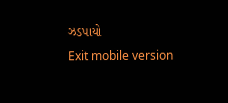ઝડપાયો
Exit mobile version